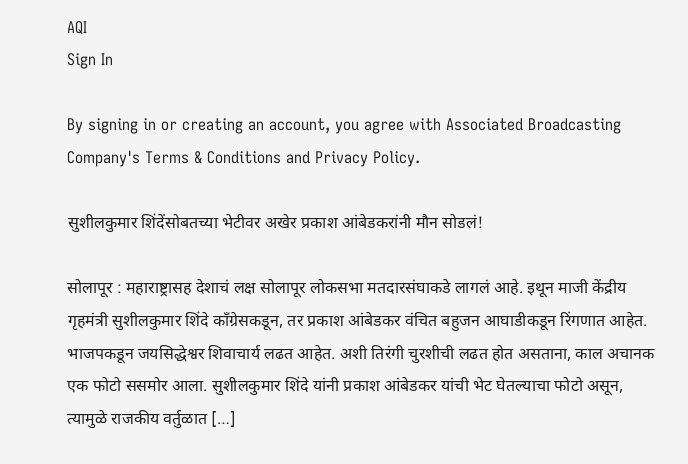AQI
Sign In

By signing in or creating an account, you agree with Associated Broadcasting Company's Terms & Conditions and Privacy Policy.

सुशीलकुमार शिंदेंसोबतच्या भेटीवर अखेर प्रकाश आंबेडकरांनी मौन सोडलं!

सोलापूर : महाराष्ट्रासह देशाचं लक्ष सोलापूर लोकसभा मतदारसंघाकडे लागलं आहे. इथून माजी केंद्रीय गृहमंत्री सुशीलकुमार शिंदे काँग्रेसकडून, तर प्रकाश आंबेडकर वंचित बहुजन आघाडीकडून रिंगणात आहेत. भाजपकडून जयसिद्धेश्वर शिवाचार्य लढत आहेत. अशी तिरंगी चुरशीची लढत होत असताना, काल अचानक एक फोटो ससमोर आला. सुशीलकुमार शिंदे यांनी प्रकाश आंबेडकर यांची भेट घेतल्याचा फोटो असून, त्यामुळे राजकीय वर्तुळात […]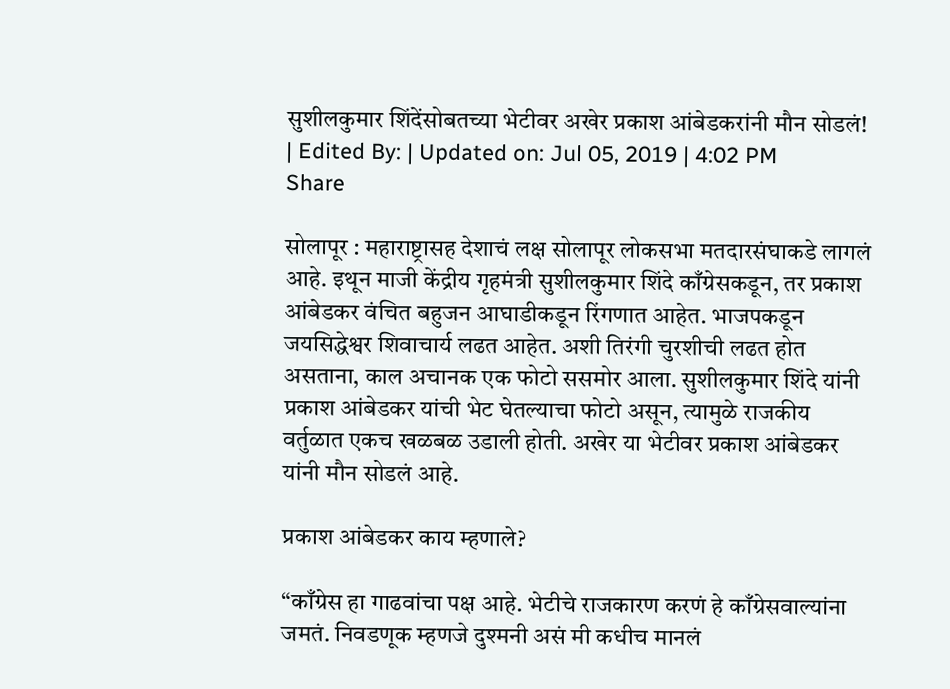सुशीलकुमार शिंदेंसोबतच्या भेटीवर अखेर प्रकाश आंबेडकरांनी मौन सोडलं!
| Edited By: | Updated on: Jul 05, 2019 | 4:02 PM
Share

सोलापूर : महाराष्ट्रासह देशाचं लक्ष सोलापूर लोकसभा मतदारसंघाकडे लागलं आहे. इथून माजी केंद्रीय गृहमंत्री सुशीलकुमार शिंदे काँग्रेसकडून, तर प्रकाश आंबेडकर वंचित बहुजन आघाडीकडून रिंगणात आहेत. भाजपकडून जयसिद्धेश्वर शिवाचार्य लढत आहेत. अशी तिरंगी चुरशीची लढत होत असताना, काल अचानक एक फोटो ससमोर आला. सुशीलकुमार शिंदे यांनी प्रकाश आंबेडकर यांची भेट घेतल्याचा फोटो असून, त्यामुळे राजकीय वर्तुळात एकच खळबळ उडाली होती. अखेर या भेटीवर प्रकाश आंबेडकर यांनी मौन सोडलं आहे.

प्रकाश आंबेडकर काय म्हणाले?

“काँग्रेस हा गाढवांचा पक्ष आहे. भेटीचे राजकारण करणं हे काँग्रेसवाल्यांना जमतं. निवडणूक म्हणजे दुश्मनी असं मी कधीच मानलं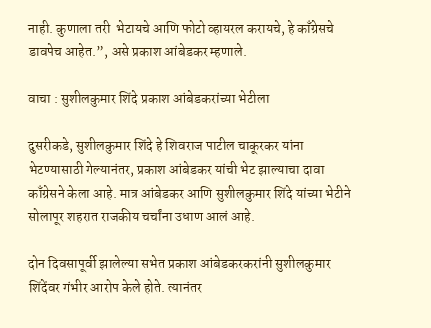नाही. कुणाला तरी  भेटायचे आणि फोटो व्हायरल करायचे, हे काँग्रेसचे डावपेच आहेत.”, असे प्रकाश आंबेडकर म्हणाले.

वाचा : सुशीलकुमार शिंदे प्रकाश आंबेडकरांच्या भेटीला

दुसरीकडे, सुशीलकुमार शिंदे हे शिवराज पाटील चाकूरकर यांना भेटण्यासाठी गेल्यानंतर, प्रकाश आंबेडकर यांची भेट झाल्याचा दावा काँग्रेसने केला आहे. मात्र आंबेडकर आणि सुशीलकुमार शिंदे यांच्या भेटीने सोलापूर शहरात राजकीय चर्चांना उधाण आलं आहे.

दोन दिवसापूर्वी झालेल्या सभेत प्रकाश आंबेडकरकरांनी सुशीलकुमार शिंदेंवर गंभीर आरोप केले होते. त्यानंतर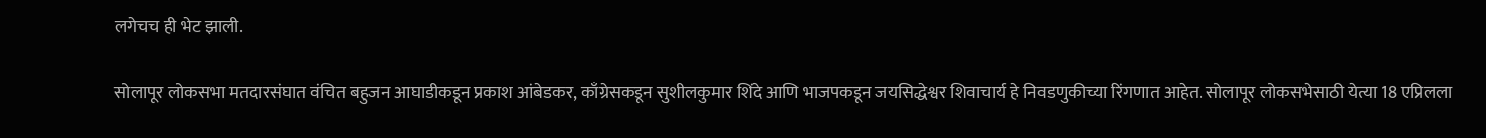लगेचच ही भेट झाली.

सोलापूर लोकसभा मतदारसंघात वंचित बहुजन आघाडीकडून प्रकाश आंबेडकर, काँग्रेसकडून सुशीलकुमार शिंदे आणि भाजपकडून जयसिद्धेश्वर शिवाचार्य हे निवडणुकीच्या रिंगणात आहेत. सोलापूर लोकसभेसाठी येत्या 18 एप्रिलला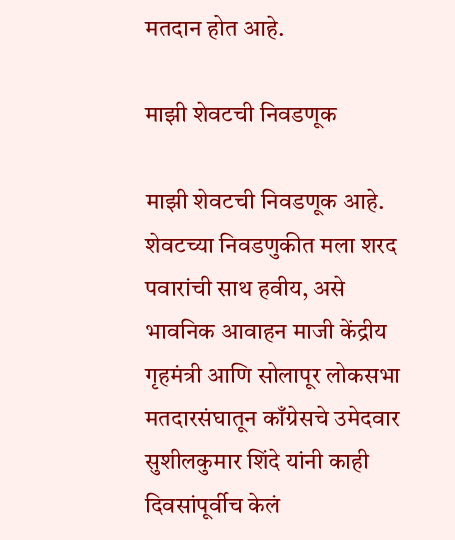मतदान होत आहे.

माझी शेवटची निवडणूक

माझी शेवटची निवडणूक आहे. शेवटच्या निवडणुकीत मला शरद पवारांची साथ हवीय, असे भावनिक आवाहन माजी केंद्रीय गृहमंत्री आणि सोलापूर लोकसभा मतदारसंघातून काँग्रेसचे उमेदवार सुशीलकुमार शिंदे यांनी काही दिवसांपूर्वीच केलं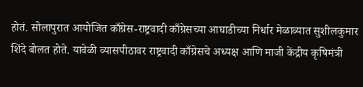होतं. सोलापुरात आयोजित काँग्रेस-राष्ट्रवादी काँग्रेसच्या आघाडीच्या निर्धार मेळाव्यात सुशीलकुमार शिंदे बोलत होते. यावेळी व्यासपीठावर राष्ट्रवादी काँग्रेसचे अध्यक्ष आणि माजी केंद्रीय कृषिमंत्री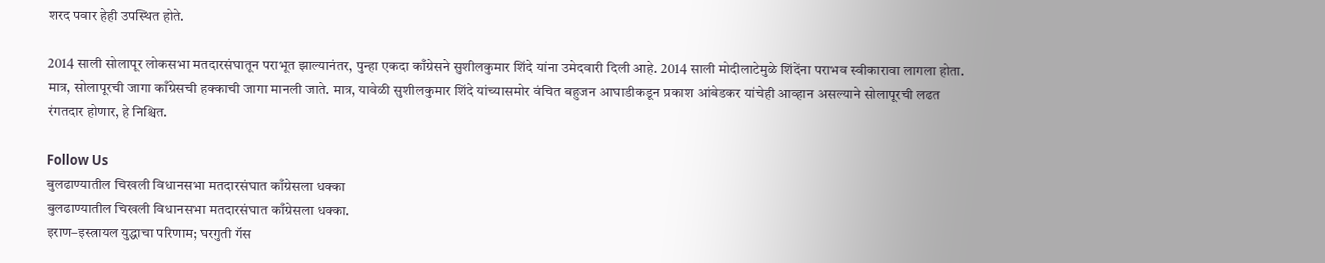शरद पवार हेही उपस्थित होते.

2014 साली सोलापूर लोकसभा मतदारसंघातून पराभूत झाल्यानंतर, पुन्हा एकदा काँग्रेसने सुशीलकुमार शिंदे यांना उमेदवारी दिली आहे. 2014 साली मोदीलाटेमुळे शिंदेंना पराभव स्वीकारावा लागला होता. मात्र, सोलापूरची जागा काँग्रेसची हक्काची जागा मानली जाते. मात्र, यावेळी सुशीलकुमार शिंदे यांच्यासमोर वंचित बहुजन आघाडीकडून प्रकाश आंबेडकर यांचेही आव्हान असल्याने सोलापूरची लढत रंगतदार होणार, हे निश्चित.

Follow Us
बुलढाण्यातील चिखली विधानसभा मतदारसंघात काँग्रेसला धक्का
बुलढाण्यातील चिखली विधानसभा मतदारसंघात काँग्रेसला धक्का.
इराण–इस्त्रायल युद्धाचा परिणाम; घरगुती गॅस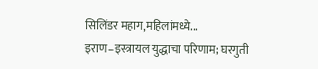सिलिंडर महाग,महिलांमध्ये...
इराण–इस्त्रायल युद्धाचा परिणाम; घरगुती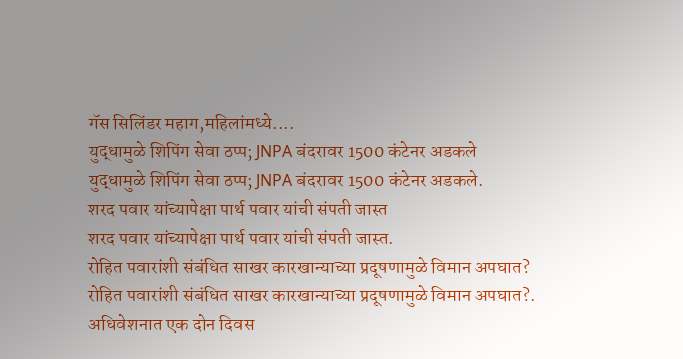गॅस सिलिंडर महाग,महिलांमध्ये....
युद्धामुळे शिपिंग सेवा ठप्प; JNPA बंदरावर 1500 कंटेनर अडकले
युद्धामुळे शिपिंग सेवा ठप्प; JNPA बंदरावर 1500 कंटेनर अडकले.
शरद पवार यांच्यापेक्षा पार्थ पवार यांची संपती जास्त
शरद पवार यांच्यापेक्षा पार्थ पवार यांची संपती जास्त.
रोहित पवारांशी संबंधित साखर कारखान्याच्या प्रदूषणामुळे विमान अपघात?
रोहित पवारांशी संबंधित साखर कारखान्याच्या प्रदूषणामुळे विमान अपघात?.
अधिवेशनात एक दोन दिवस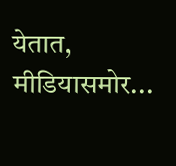येतात, मीडियासमोर...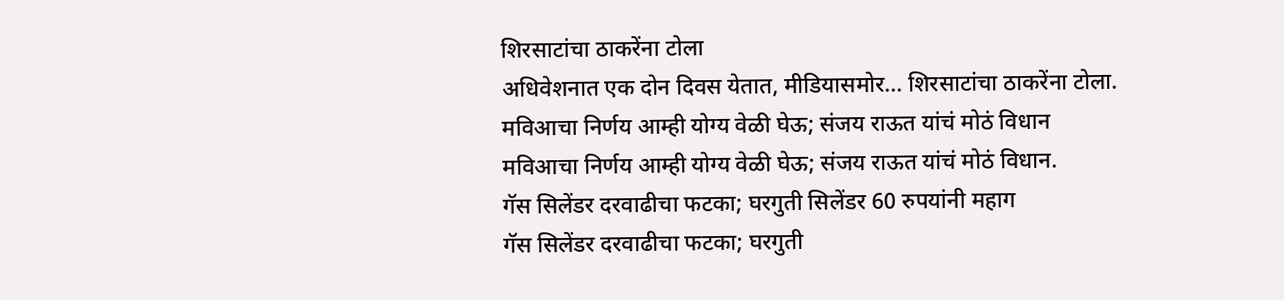शिरसाटांचा ठाकरेंना टोला
अधिवेशनात एक दोन दिवस येतात, मीडियासमोर... शिरसाटांचा ठाकरेंना टोला.
मविआचा निर्णय आम्ही योग्य वेळी घेऊ; संजय राऊत यांचं मोठं विधान
मविआचा निर्णय आम्ही योग्य वेळी घेऊ; संजय राऊत यांचं मोठं विधान.
गॅस सिलेंडर दरवाढीचा फटका; घरगुती सिलेंडर 60 रुपयांनी महाग
गॅस सिलेंडर दरवाढीचा फटका; घरगुती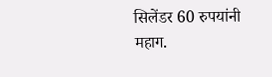सिलेंडर 60 रुपयांनी महाग.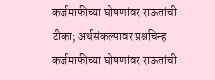कर्जमाफीच्या घोषणांवर राऊतांची टीका; अर्थसंकल्पावर प्रश्नचिन्ह
कर्जमाफीच्या घोषणांवर राऊतांची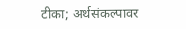टीका; अर्थसंकल्पावर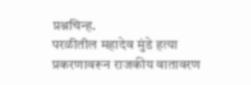प्रश्नचिन्ह.
परळीतील महादेव मुंडे हत्या प्रकरणावरून राजकीय वातावरण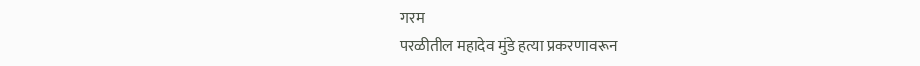गरम
परळीतील महादेव मुंडे हत्या प्रकरणावरून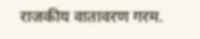राजकीय वातावरण गरम.